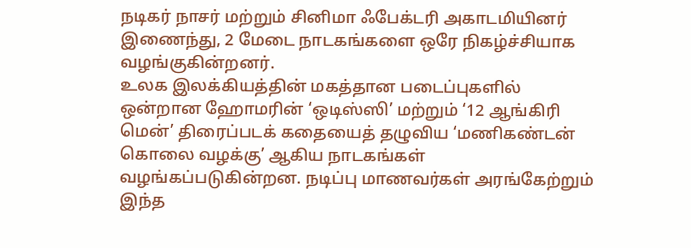நடிகர் நாசர் மற்றும் சினிமா ஃபேக்டரி அகாடமியினர் இணைந்து, 2 மேடை நாடகங்களை ஒரே நிகழ்ச்சியாக வழங்குகின்றனர்.
உலக இலக்கியத்தின் மகத்தான படைப்புகளில் ஒன்றான ஹோமரின் ‘ஒடிஸ்ஸி’ மற்றும் ‘12 ஆங்கிரி மென்’ திரைப்படக் கதையைத் தழுவிய ‘மணிகண்டன் கொலை வழக்கு’ ஆகிய நாடகங்கள் வழங்கப்படுகின்றன. நடிப்பு மாணவர்கள் அரங்கேற்றும் இந்த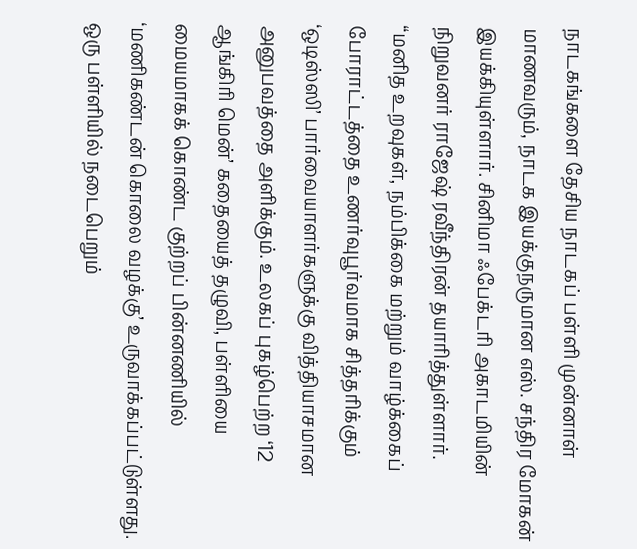நாடகங்களை தேசிய நாடகப் பள்ளி முன்னாள் மாணவரும், நாடக இயக்குநருமான எஸ். சந்திர மோகன் இயக்கியுள்ளார். சினிமா ஃபேக்டரி அகாடமியின் நிறுவனர் ராஜேஷ் ரவீந்திரன் தயாரித்துள்ளார்.
“மனித உறவுகள், நம்பிக்கை மற்றும் வாழ்க்கைப் போராட்டத்தை உணர்வுபூர்வமாக சித்தரிக்கும் ‘ஒடிஸ்ஸி’ பார்வையாளர்களுக்கு வித்தியாசமான அனுபவத்தை அளிக்கும். உலகப் புகழ்பெற்ற ‘12 ஆங்கிரி மென்’ கதையைத் தழுவி, பள்ளியை மையமாகக் கொண்ட குற்றப் பின்னணியில் ‘மணிகண்டன் கொலை வழக்கு’ உருவாக்கப்பட்டுள்ளது. ஒரு பள்ளியில் நடைபெறும்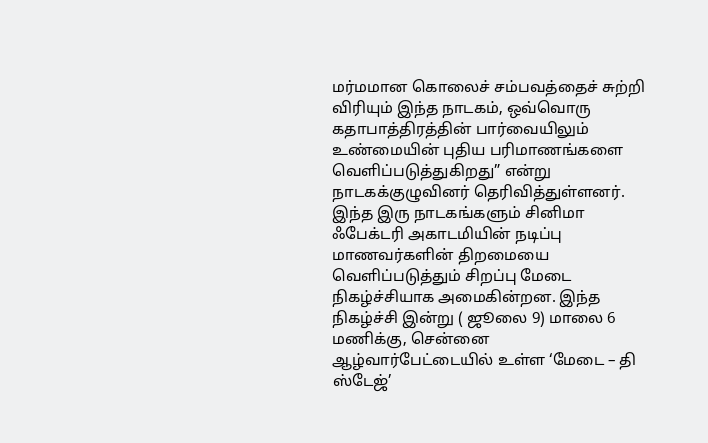மர்மமான கொலைச் சம்பவத்தைச் சுற்றி விரியும் இந்த நாடகம், ஒவ்வொரு கதாபாத்திரத்தின் பார்வையிலும் உண்மையின் புதிய பரிமாணங்களை வெளிப்படுத்துகிறது” என்று நாடகக்குழுவினர் தெரிவித்துள்ளனர்.
இந்த இரு நாடகங்களும் சினிமா ஃபேக்டரி அகாடமியின் நடிப்பு மாணவர்களின் திறமையை வெளிப்படுத்தும் சிறப்பு மேடை நிகழ்ச்சியாக அமைகின்றன. இந்த நிகழ்ச்சி இன்று ( ஜூலை 9) மாலை 6 மணிக்கு, சென்னை ஆழ்வார்பேட்டையில் உள்ள ‘மேடை – தி ஸ்டேஜ்’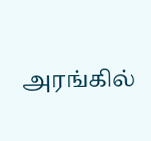அரங்கில்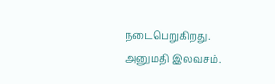நடைபெறுகிறது. அனுமதி இலவசம்.